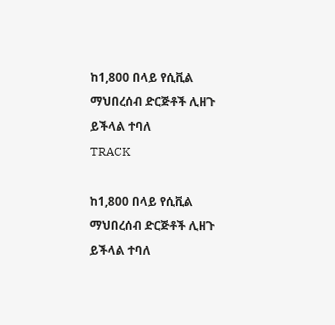ከ1,800 በላይ የሲቪል ማህበረሰብ ድርጅቶች ሊዘጉ ይችላል ተባለ
TRACK

ከ1,800 በላይ የሲቪል ማህበረሰብ ድርጅቶች ሊዘጉ ይችላል ተባለ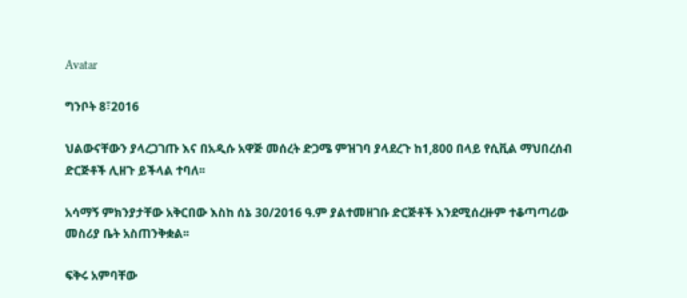Avatar

ግንቦት 8፣2016

ህልውናቸውን ያላረጋገጡ እና በአዲሱ አዋጅ መሰረት ድጋሜ ምዝገባ ያላደረጉ ከ1,800 በላይ የሲቪል ማህበረሰብ ድርጅቶች ሊዘጉ ይችላል ተባለ፡፡

አሳማኝ ምክንያታቸው አቅርበው እስከ ሰኔ 30/2016 ዓ.ም ያልተመዘገቡ ድርጅቶች እንደሚሰረዙም ተቆጣጣሪው መስሪያ ቤት አስጠንቅቋል፡፡

ፍቅሩ አምባቸው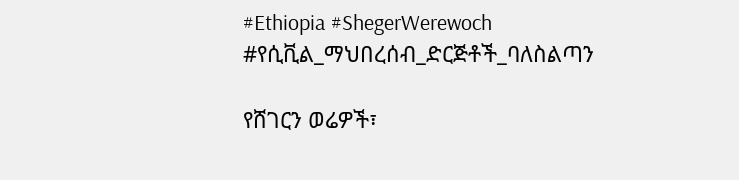#Ethiopia #ShegerWerewoch #የሲቪል_ማህበረሰብ_ድርጅቶች_ባለስልጣን

የሸገርን ወሬዎች፣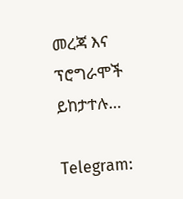መረጃ እና ፕሮግራሞች ይከታተሉ…

Telegram: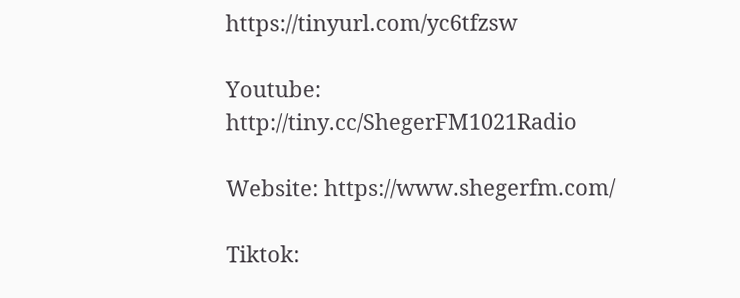https://tinyurl.com/yc6tfzsw

Youtube: http://tiny.cc/ShegerFM1021Radio

Website: https://www.shegerfm.com/

Tiktok: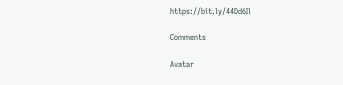https://bit.ly/44Dd6Il

Comments

Avatar